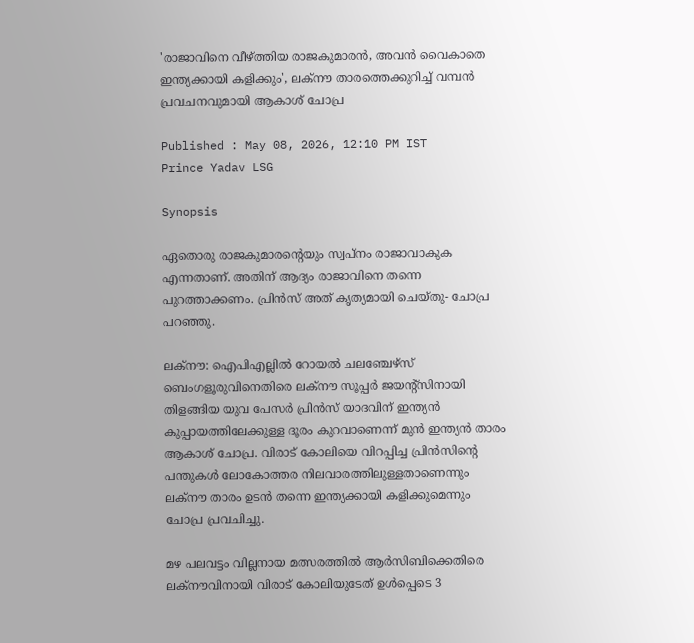'രാജാവിനെ വീഴ്ത്തിയ രാജകുമാരന്‍, അവന്‍ വൈകാതെ ഇന്ത്യക്കായി കളിക്കും', ലക്നൗ താരത്തെക്കുറിച്ച് വമ്പന്‍ പ്രവചനവുമായി ആകാശ് ചോപ്ര

Published : May 08, 2026, 12:10 PM IST
Prince Yadav LSG

Synopsis

ഏതൊരു രാജകുമാരന്‍റെയും സ്വപ്നം രാജാവാകുക എന്നതാണ്. അതിന് ആദ്യം രാജാവിനെ തന്നെ പുറത്താക്കണം. പ്രിൻസ് അത് കൃത്യമായി ചെയ്തു- ചോപ്ര പറഞ്ഞു.

ലക്നൗ: ഐപിഎല്ലില്‍ റോയൽ ചലഞ്ചേഴ്സ് ബെംഗളൂരുവിനെതിരെ ലക്നൗ സൂപ്പർ ജയന്‍റ്സിനായി തിളങ്ങിയ യുവ പേസർ പ്രിൻസ് യാദവിന് ഇന്ത്യൻ കുപ്പായത്തിലേക്കുള്ള ദൂരം കുറവാണെന്ന് മുൻ ഇന്ത്യൻ താരം ആകാശ് ചോപ്ര. വിരാട് കോലിയെ വിറപ്പിച്ച പ്രിൻസിന്‍റെ പന്തുകൾ ലോകോത്തര നിലവാരത്തിലുള്ളതാണെന്നും ലക്നൗ താരം ഉടൻ തന്നെ ഇന്ത്യക്കായി കളിക്കുമെന്നും ചോപ്ര പ്രവചിച്ചു.

മഴ പലവട്ടം വില്ലനായ മത്സരത്തിൽ ആർസിബിക്കെതിരെ ലക്നൗവിനായി വിരാട് കോലിയുടേത് ഉള്‍പ്പെടെ 3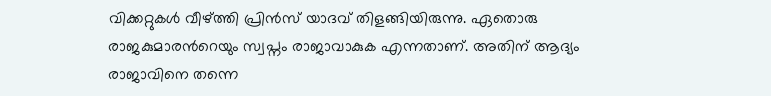വിക്കറ്റുകള്‍ വീഴ്ത്തി പ്രിന്‍സ് യാദവ് തിളങ്ങിയിരുന്നു. ഏതൊരു രാജകുമാരന്‍റെയും സ്വപ്നം രാജാവാകുക എന്നതാണ്. അതിന് ആദ്യം രാജാവിനെ തന്നെ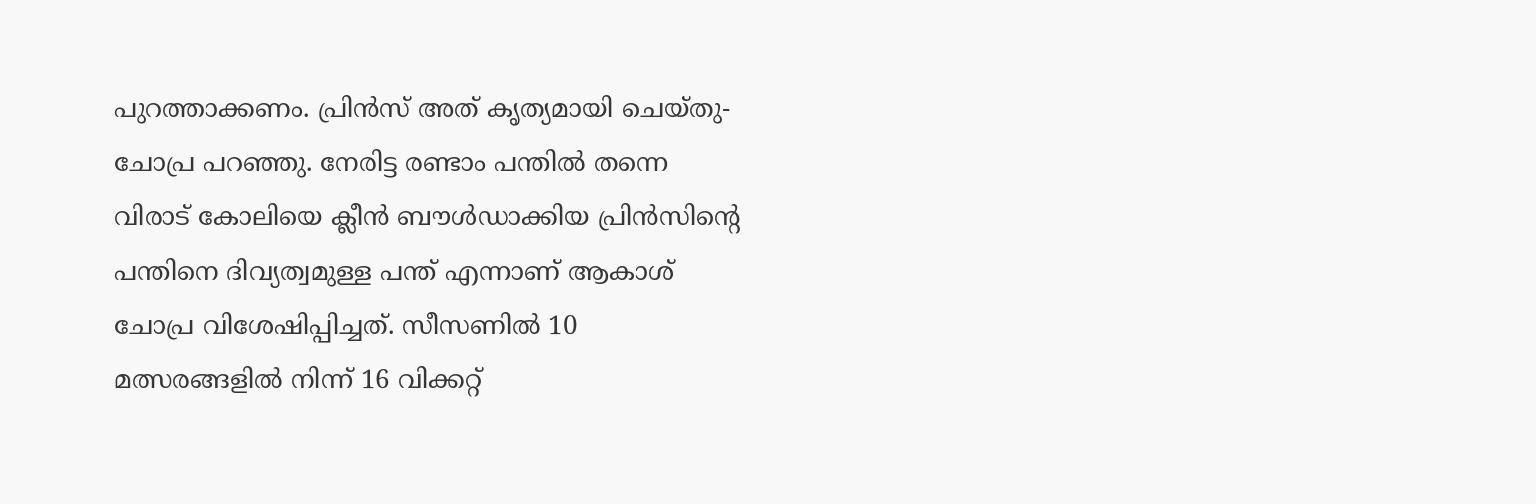പുറത്താക്കണം. പ്രിൻസ് അത് കൃത്യമായി ചെയ്തു- ചോപ്ര പറഞ്ഞു. നേരിട്ട രണ്ടാം പന്തിൽ തന്നെ വിരാട് കോലിയെ ക്ലീൻ ബൗൾഡാക്കിയ പ്രിൻസിന്‍റെ പന്തിനെ ദിവ്യത്വമുള്ള പന്ത് എന്നാണ് ആകാശ് ചോപ്ര വിശേഷിപ്പിച്ചത്. സീസണില്‍ 10 മത്സരങ്ങളില്‍ നിന്ന് 16 വിക്കറ്റ്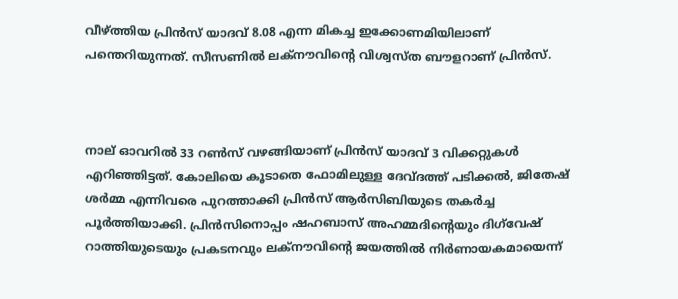വീഴ്ത്തിയ പ്രിന്‍സ് യാദവ് 8.08 എന്ന മികച്ച ഇക്കോണമിയിലാണ് പന്തെറിയുന്നത്. സീസണില്‍ ലക്നൗവിന്‍റെ വിശ്വസ്ത ബൗളറാണ് പ്രിന്‍സ്.



നാല് ഓവറിൽ 33 റൺസ് വഴങ്ങിയാണ് പ്രിന്‍സ് യാദവ് 3 വിക്കറ്റുകൾ എറിഞ്ഞിട്ടത്. കോലിയെ കൂടാതെ ഫോമിലുള്ള ദേവ്ദത്ത് പടിക്കൽ, ജിതേഷ് ശർമ്മ എന്നിവരെ പുറത്താക്കി പ്രിൻസ് ആർസിബിയുടെ തകർച്ച പൂർത്തിയാക്കി. പ്രിൻസിനൊപ്പം ഷഹബാസ് അഹമ്മദിന്‍റെയും ദിഗ്‌വേഷ് റാത്തിയുടെയും പ്രകടനവും ലക്നൗവിന്‍റെ ജയത്തില്‍ നിര്‍ണായകമായെന്ന്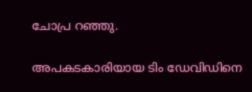ചോപ്ര റഞ്ഞു.

അപകടകാരിയായ ടിം ഡേവിഡിനെ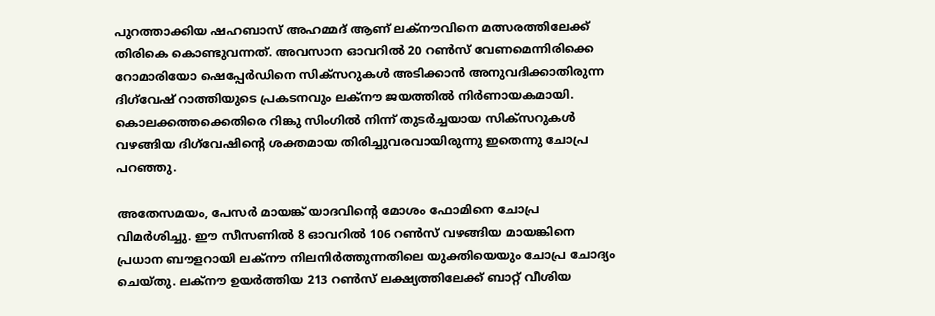പുറത്താക്കിയ ഷഹബാസ് അഹമ്മദ് ആണ് ലക്നൗവിനെ മത്സരത്തിലേക്ക് തിരികെ കൊണ്ടുവന്നത്. അവസാന ഓവറിൽ 20 റൺസ് വേണമെന്നിരിക്കെ റോമാരിയോ ഷെപ്പേർഡിനെ സിക്സറുകൾ അടിക്കാൻ അനുവദിക്കാതിരുന്ന ദിഗ്‌വേഷ് റാത്തിയുടെ പ്രകടനവും ലക്നൗ ജയത്തില്‍ നിര്‍ണായകമായി. കൊല‍ക്കത്തക്കെതിരെ റിങ്കു സിംഗിൽ നിന്ന് തുടർച്ചയായ സിക്സറുകൾ വഴങ്ങിയ ദിഗ്‌വേഷിന്‍റെ ശക്തമായ തിരിച്ചുവരവായിരുന്നു ഇതെന്നു ചോപ്ര പറഞ്ഞു.

അതേസമയം, പേസർ മായങ്ക് യാദവിന്‍റെ മോശം ഫോമിനെ ചോപ്ര വിമർശിച്ചു. ഈ സീസണിൽ 8 ഓവറിൽ 106 റൺസ് വഴങ്ങിയ മായങ്കിനെ പ്രധാന ബൗളറായി ലക്നൗ നിലനിർത്തുന്നതിലെ യുക്തിയെയും ചോപ്ര ചോദ്യം ചെയ്തു. ലക്നൗ ഉയർത്തിയ 213 റൺസ് ലക്ഷ്യത്തിലേക്ക് ബാറ്റ് വീശിയ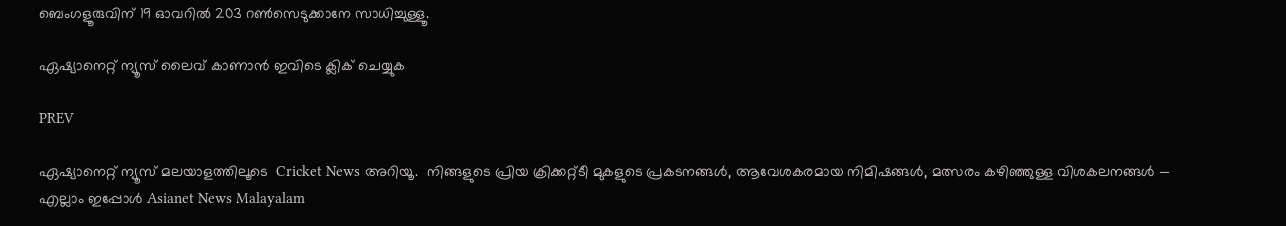ബെംഗളൂരുവിന് 19 ഓവറിൽ 203 റൺസെടുക്കാനേ സാധിച്ചുള്ളൂ.

ഏഷ്യാനെറ്റ് ന്യൂസ് ലൈവ് കാണാന്‍ ഇവിടെ ക്ലിക് ചെയ്യുക

PREV

ഏഷ്യാനെറ്റ് ന്യൂസ് മലയാളത്തിലൂടെ  Cricket News അറിയൂ.  നിങ്ങളുടെ പ്രിയ ക്രിക്കറ്റ്ടീ മുകളുടെ പ്രകടനങ്ങൾ, ആവേശകരമായ നിമിഷങ്ങൾ, മത്സരം കഴിഞ്ഞുള്ള വിശകലനങ്ങൾ — എല്ലാം ഇപ്പോൾ Asianet News Malayalam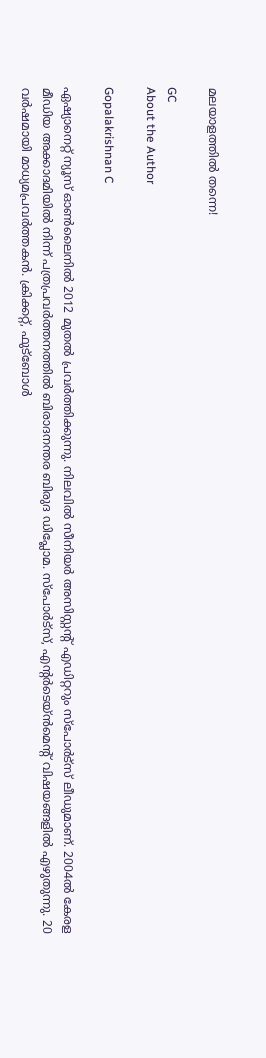മലയാളത്തിൽ തന്നെ!

GC
About the Author

Gopalakrishnan C

ഏഷ്യാനെറ്റ് ന്യൂസ് ഓണ്‍ലൈനില്‍ 2012 മുതല്‍ പ്രവര്‍ത്തിക്കുന്നു. നിലവില്‍ സീനിയര്‍ അസിസ്റ്റന്‍റ് എഡിറ്ററും സ്പോർട്സ് ലീഡുമാണ്. 2004ൽ കേരള മീഡിയ അക്കാദമിയില്‍ നിന്ന് പത്രപ്രവര്‍ത്തനത്തില്‍ ബിരാദനന്തര ബിരുദ ഡിപ്ലോമ. സ്പോര്‍ട്സ്, എന്‍റര്‍ടെയ്ൻമെന്‍റ് വിഷയങ്ങളില്‍ എഴുതുന്നു. 20 വര്‍ഷമായി മാധ്യമപ്രവര്‍ത്തകൻ. ക്രിക്കറ്റ്, ഫുട്ബോള്‍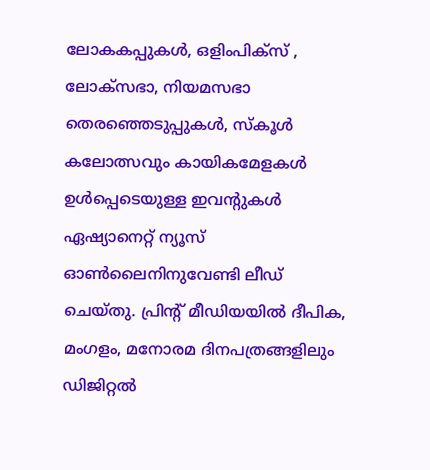ലോകകപ്പുകൾ, ഒളിംപിക്സ് , ലോക്സഭാ, നിയമസഭാ തെരഞ്ഞെടുപ്പുകള്‍, സ്കൂള്‍ കലോത്സവും കായികമേളകള്‍ ഉള്‍പ്പെടെയുള്ള ഇവന്‍റുകള്‍ ഏഷ്യാനെറ്റ് ന്യൂസ് ഓണ്‍ലൈനിനുവേണ്ടി ലീഡ് ചെയ്തു. പ്രിന്‍റ് മീഡിയയില്‍ ദീപിക, മംഗളം, മനോരമ ദിനപത്രങ്ങളിലും ഡിജിറ്റൽ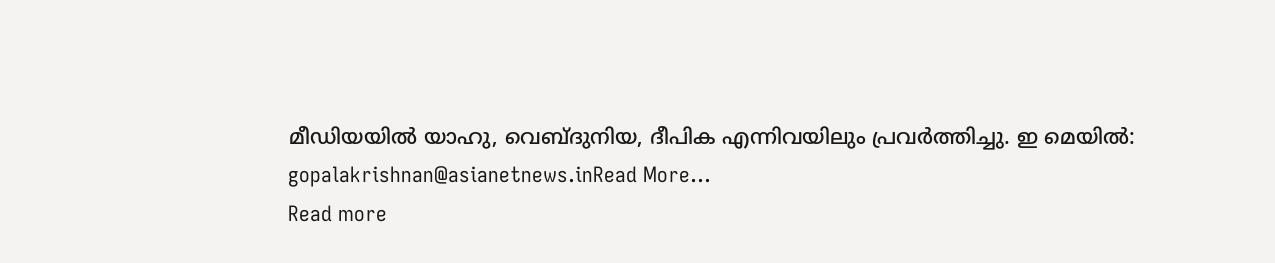മീഡിയയില്‍ യാഹു, വെബ്ദുനിയ, ദീപിക എന്നിവയിലും പ്രവര്‍ത്തിച്ചു. ഇ മെയില്‍: gopalakrishnan@asianetnews.inRead More...
Read more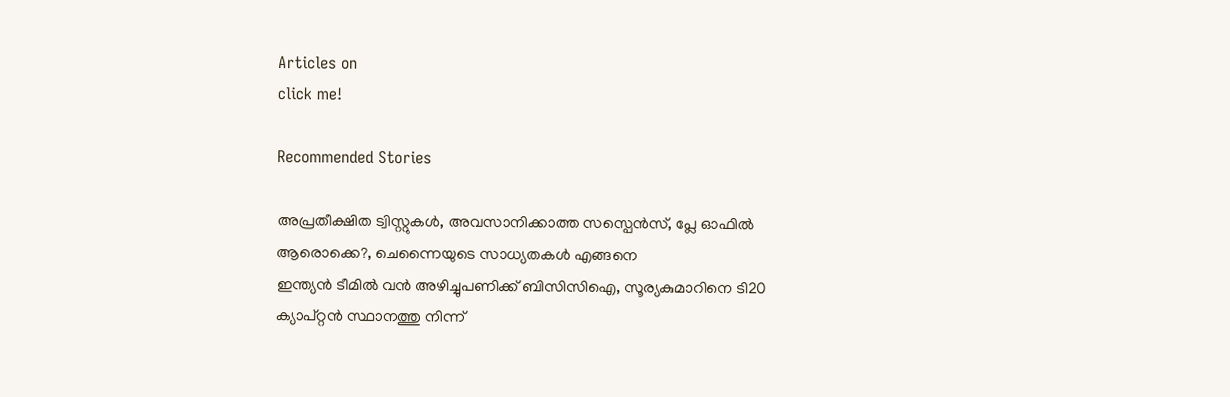Articles on
click me!

Recommended Stories

അപ്രതീക്ഷിത ട്വിസ്റ്റുകള്‍, അവസാനിക്കാത്ത സസ്പെൻസ്, പ്ലേ ഓഫിൽ ആരൊക്കെ?, ചെന്നൈയുടെ സാധ്യതകള്‍ എങ്ങനെ
ഇന്ത്യൻ ടീമിൽ വൻ അഴിച്ചുപണിക്ക് ബിസിസിഐ, സൂര്യകുമാറിനെ ടി20 ക്യാപ്റ്റൻ സ്ഥാനത്തു നിന്ന്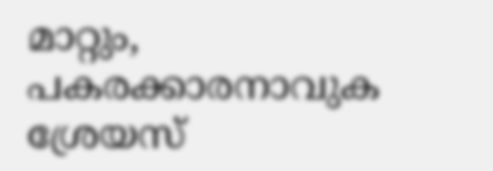മാറ്റും, പകരക്കാരനാവുക ശ്രേയസ്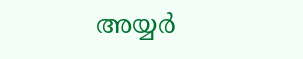അയ്യര്‍